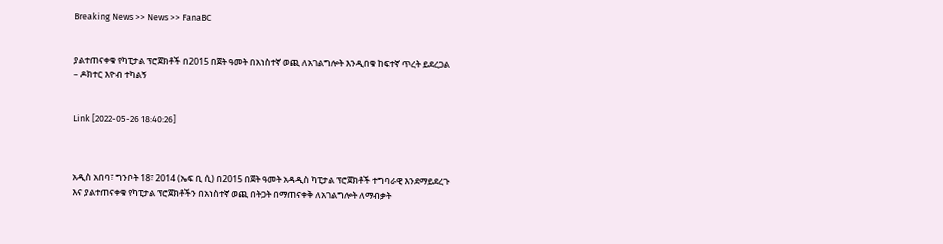Breaking News >> News >> FanaBC


ያልተጠናቀቁ የካፒታል ፕሮጀክቶች በ2015 በጀት ዓመት በአነስተኛ ወጪ ለአገልግሎት እንዲበቁ ከፍተኛ ጥረት ይደረጋል – ዶክተር እዮብ ተካልኝ


Link [2022-05-26 18:40:26]



አዲስ አበባ፣ ግንቦት 18፣ 2014 (ኤፍ ቢ ሲ) በ2015 በጀት ዓመት አዳዲስ ካፒታል ፕሮጀክቶች ተግባራዊ እንደማይደረጉ እና ያልተጠናቀቁ የካፒታል ፕሮጀክቶችን በአነስተኛ ወጪ በትጋት በማጠናቀቅ ለአገልግሎት ለማብቃት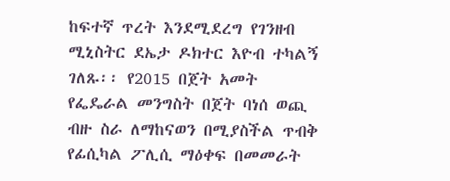ከፍተኛ ጥረት እንደሚደረግ የገንዘብ ሚኒስትር ደኤታ ዶክተር እዮብ ተካልኝ ገለጹ፡፡ የ2015 በጀት አመት የፌዴራል መንግስት በጀት ባነሰ ወጪ ብዙ ስራ ለማከናወን በሚያስችል ጥብቅ የፊሲካል ፖሊሲ ማዕቀፍ በመመራት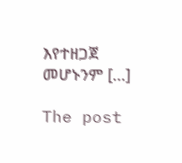እየተዘጋጀ መሆኑንም […]

The post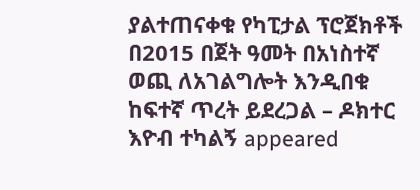ያልተጠናቀቁ የካፒታል ፕሮጀክቶች በ2015 በጀት ዓመት በአነስተኛ ወጪ ለአገልግሎት እንዲበቁ ከፍተኛ ጥረት ይደረጋል – ዶክተር እዮብ ተካልኝ appeared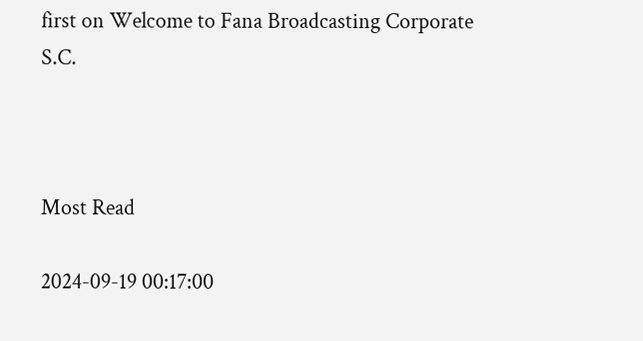first on Welcome to Fana Broadcasting Corporate S.C.



Most Read

2024-09-19 00:17:00